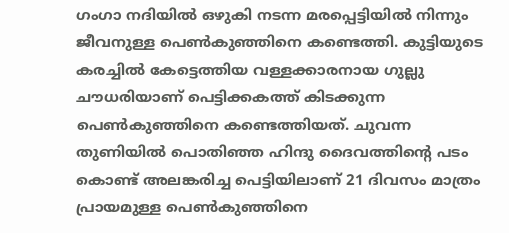ഗംഗാ നദിയിൽ ഒഴുകി നടന്ന മരപ്പെട്ടിയിൽ നിന്നും ജീവനുള്ള പെൺകുഞ്ഞിനെ കണ്ടെത്തി. കുട്ടിയുടെ കരച്ചിൽ കേട്ടെത്തിയ വള്ളക്കാരനായ ഗുല്ലു ചൗധരിയാണ് പെട്ടിക്കകത്ത് കിടക്കുന്ന പെൺകുഞ്ഞിനെ കണ്ടെത്തിയത്. ചുവന്ന തുണിയിൽ പൊതിഞ്ഞ ഹിന്ദു ദൈവത്തിന്റെ പടം കൊണ്ട് അലങ്കരിച്ച പെട്ടിയിലാണ് 21 ദിവസം മാത്രം പ്രായമുള്ള പെൺകുഞ്ഞിനെ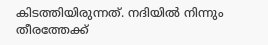കിടത്തിയിരുന്നത്. നദിയിൽ നിന്നും തീരത്തേക്ക്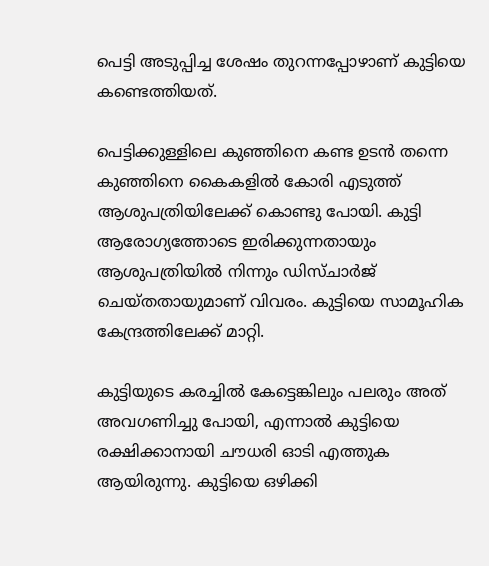പെട്ടി അടുപ്പിച്ച ശേഷം തുറന്നപ്പോഴാണ് കുട്ടിയെ കണ്ടെത്തിയത്.

പെട്ടിക്കുള്ളിലെ കുഞ്ഞിനെ കണ്ട ഉടൻ തന്നെ കുഞ്ഞിനെ കൈകളിൽ കോരി എടുത്ത് ആശുപത്രിയിലേക്ക് കൊണ്ടു പോയി. കുട്ടി ആരോഗ്യത്തോടെ ഇരിക്കുന്നതായും ആശുപത്രിയിൽ നിന്നും ഡിസ്ചാർജ് ചെയ്തതായുമാണ് വിവരം. കുട്ടിയെ സാമൂഹിക കേന്ദ്രത്തിലേക്ക് മാറ്റി.

കുട്ടിയുടെ കരച്ചിൽ കേട്ടെങ്കിലും പലരും അത് അവഗണിച്ചു പോയി, എന്നാൽ കുട്ടിയെ രക്ഷിക്കാനായി ചൗധരി ഓടി എത്തുക ആയിരുന്നു. കുട്ടിയെ ഒഴിക്കി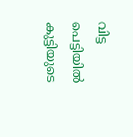വിട്ട പെട്ടിയിൽ കുട്ടിയുടെ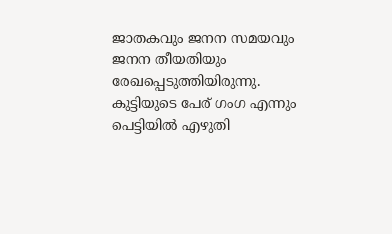ജാതകവും ജനന സമയവും ജനന തീയതിയും രേഖപ്പെടുത്തിയിരുന്നു. കുട്ടിയുടെ പേര് ഗംഗ എന്നും പെട്ടിയിൽ എഴുതി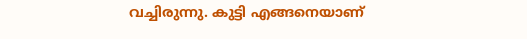വച്ചിരുന്നു. കുട്ടി എങ്ങനെയാണ്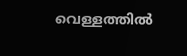വെള്ളത്തിൽ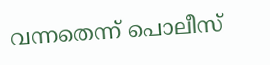വന്നതെന്ന് പൊലീസ്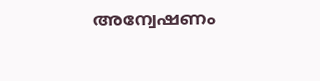അന്വേഷണം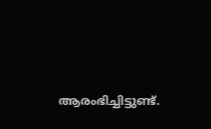ആരംഭിച്ചിട്ടുണ്ട്.